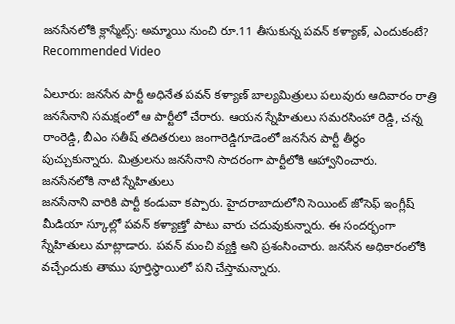జనసేనలోకి క్లాస్మేట్స్: అమ్మాయి నుంచి రూ.11 తీసుకున్న పవన్ కళ్యాణ్, ఎందుకంటే?
Recommended Video

ఏలూరు: జనసేన పార్టీ అధినేత పవన్ కళ్యాణ్ బాల్యమిత్రులు పలువురు ఆదివారం రాత్రి జనసేనాని సమక్షంలో ఆ పార్టీలో చేరారు. ఆయన స్నేహితులు సమరసింహా రెడ్డి, చన్న రాంరెడ్డి, బీఎం సతీష్ తదితరులు జంగారెడ్డిగూడెంలో జనసేన పార్టీ తీర్థం పుచ్చుకున్నారు. మిత్రులను జనసేనాని సాదరంగా పార్టీలోకి ఆహ్వానించారు.
జనసేనలోకి నాటి స్నేహితులు
జనసేనాని వారికి పార్టీ కండువా కప్పారు. హైదరాబాదులోని సెయింట్ జోసెఫ్ ఇంగ్లీష్ మీడియా స్కూల్లో పవన్ కళ్యాణ్తో పాటు వారు చదువుకున్నారు. ఈ సందర్భంగా స్నేహితులు మాట్లాడారు. పవన్ మంచి వ్యక్తి అని ప్రశంసించారు. జనసేన అధికారంలోకి వచ్చేందుకు తాము పూర్తిస్థాయిలో పని చేస్తామన్నారు.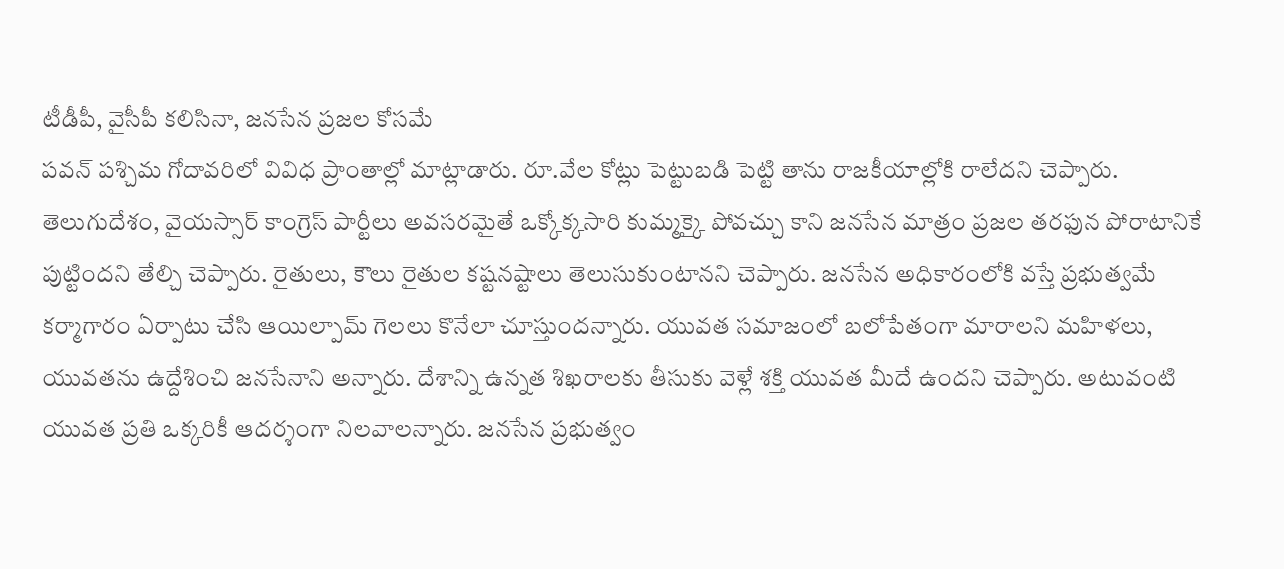టీడీపీ, వైసీపీ కలిసినా, జనసేన ప్రజల కోసమే
పవన్ పశ్చిమ గోదావరిలో వివిధ ప్రాంతాల్లో మాట్లాడారు. రూ.వేల కోట్లు పెట్టుబడి పెట్టి తాను రాజకీయాల్లోకి రాలేదని చెప్పారు. తెలుగుదేశం, వైయస్సార్ కాంగ్రెస్ పార్టీలు అవసరమైతే ఒక్కోక్కసారి కుమ్మక్కై పోవచ్చు కాని జనసేన మాత్రం ప్రజల తరఫున పోరాటానికే పుట్టిందని తేల్చి చెప్పారు. రైతులు, కౌలు రైతుల కష్టనష్టాలు తెలుసుకుంటానని చెప్పారు. జనసేన అధికారంలోకి వస్తే ప్రభుత్వమే కర్మాగారం ఏర్పాటు చేసి ఆయిల్పామ్ గెలలు కొనేలా చూస్తుందన్నారు. యువత సమాజంలో బలోపేతంగా మారాలని మహిళలు, యువతను ఉద్దేశించి జనసేనాని అన్నారు. దేశాన్ని ఉన్నత శిఖరాలకు తీసుకు వెళ్లే శక్తి యువత మీదే ఉందని చెప్పారు. అటువంటి యువత ప్రతి ఒక్కరికీ ఆదర్శంగా నిలవాలన్నారు. జనసేన ప్రభుత్వం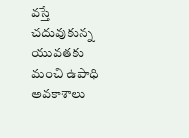వస్తే చదువుకున్న యువతకు మంచి ఉపాధి అవకాశాలు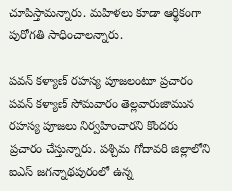చూపిస్తామన్నారు. మహిళలు కూడా ఆర్థికంగా పురోగతి సాధించాలన్నారు.

పవన్ కళ్యాణ్ రహస్య పూజలంటూ ప్రచారం
పవన్ కళ్యాణ్ సోమవారం తెల్లవారుజామున రహస్య పూజలు నిర్వహించారని కొందరు ప్రచారం చేస్తున్నారు. పశ్చిమ గోదావరి జిల్లాలోని ఐఎస్ జగన్నాథపురంలో ఉన్న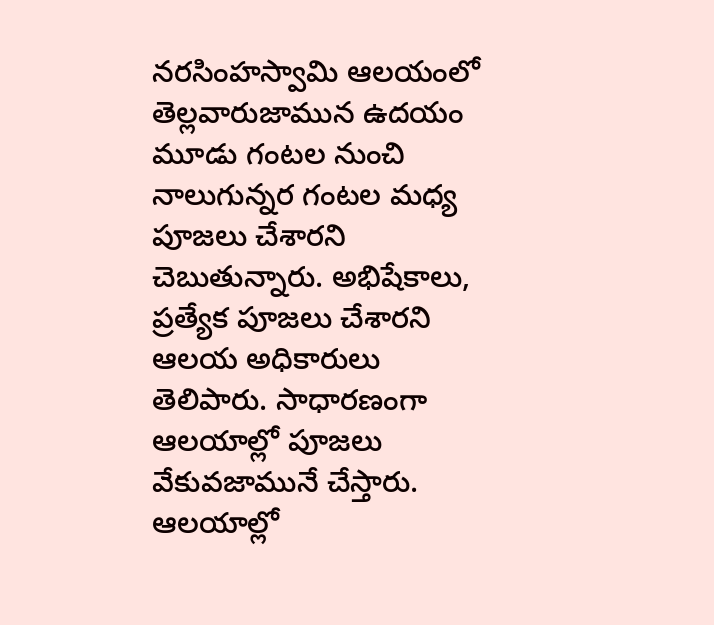నరసింహస్వామి ఆలయంలో తెల్లవారుజామున ఉదయం మూడు గంటల నుంచి నాలుగున్నర గంటల మధ్య పూజలు చేశారని చెబుతున్నారు. అభిషేకాలు, ప్రత్యేక పూజలు చేశారని ఆలయ అధికారులు తెలిపారు. సాధారణంగా ఆలయాల్లో పూజలు వేకువజామునే చేస్తారు. ఆలయాల్లో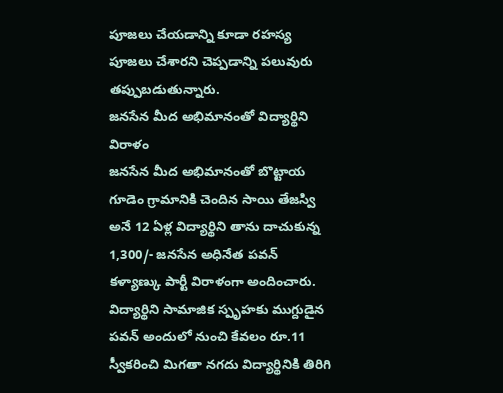పూజలు చేయడాన్ని కూడా రహస్య పూజలు చేశారని చెప్పడాన్ని పలువురు తప్పుబడుతున్నారు.
జనసేన మీద అభిమానంతో విద్యార్థిని విరాళం
జనసేన మీద అభిమానంతో బొట్టాయ గూడెం గ్రామానికి చెందిన సాయి తేజస్వి అనే 12 ఏళ్ల విద్యార్థిని తాను దాచుకున్న 1,300/- జనసేన అధినేత పవన్ కళ్యాణ్కు పార్టీ విరాళంగా అందించారు. విద్యార్థిని సామాజిక స్పృహకు ముగ్దుడైన పవన్ అందులో నుంచి కేవలం రూ.11 స్వీకరించి మిగతా నగదు విద్యార్థినికి తిరిగి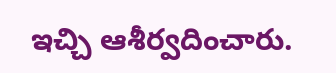ఇచ్చి ఆశీర్వదించారు.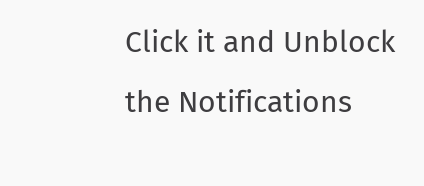Click it and Unblock the Notifications